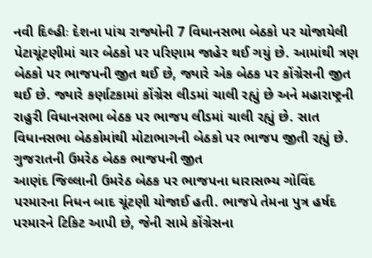નવી દિલ્હીઃ દેશના પાંચ રાજ્યોની 7 વિધાનસભા બેઠકો પર યોજાયેલી પેટાચૂંટણીમાં ચાર બેઠકો પર પરિણામ જાહેર થઈ ગયું છે. આમાંથી ત્રણ બેઠકો પર ભાજપની જીત થઈ છે, જ્યારે એક બેઠક પર કોંગ્રેસની જીત થઈ છે. જ્યારે કર્ણાટકામાં કોંગ્રેસ લીડમાં ચાલી રહ્યું છે અને મહારાષ્ટ્રની રાહુરી વિધાનસભા બેઠક પર ભાજપ લીડમાં ચાલી રહ્યું છે. સાત વિધાનસભા બેઠકોમાંથી મોટાભાગની બેઠકો પર ભાજપ જીતી રહ્યું છે.
ગુજરાતની ઉમરેઠ બેઠક ભાજપની જીત
આણંદ જિલ્લાની ઉમરેઠ બેઠક પર ભાજપના ધારાસભ્ય ગોવિંદ પરમારના નિધન બાદ ચૂંટણી યોજાઈ હતી. ભાજપે તેમના પુત્ર હર્ષદ પરમારને ટિકિટ આપી છે, જેની સામે કોંગ્રેસના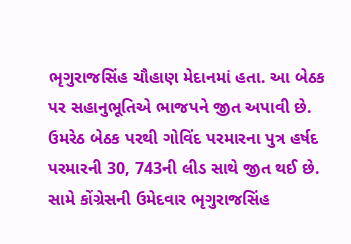ભૃગુરાજસિંહ ચૌહાણ મેદાનમાં હતા. આ બેઠક પર સહાનુભૂતિએ ભાજપને જીત અપાવી છે. ઉમરેઠ બેઠક પરથી ગોવિંદ પરમારના પુત્ર હર્ષદ પરમારની 30, 743ની લીડ સાથે જીત થઈ છે. સામે કોંગ્રેસની ઉમેદવાર ભૃગુરાજસિંહ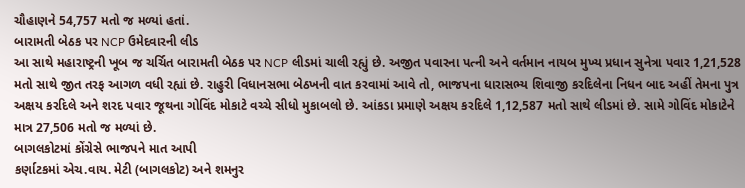ચૌહાણને 54,757 મતો જ મળ્યાં હતાં.
બારામતી બેઠક પર NCP ઉમેદવારની લીડ
આ સાથે મહારાષ્ટ્રની ખૂબ જ ચર્ચિત બારામતી બેઠક પર NCP લીડમાં ચાલી રહ્યું છે. અજીત પવારના પત્ની અને વર્તમાન નાયબ મુખ્ય પ્રધાન સુનેત્રા પવાર 1,21,528 મતો સાથે જીત તરફ આગળ વધી રહ્યાં છે. રાહુરી વિધાનસભા બેઠખની વાત કરવામાં આવે તો, ભાજપના ધારાસભ્ય શિવાજી કરદિલેના નિધન બાદ અહીં તેમના પુત્ર અક્ષય કરદિલે અને શરદ પવાર જૂથના ગોવિંદ મોકાટે વચ્ચે સીધો મુકાબલો છે. આંકડા પ્રમાણે અક્ષય કરદિલે 1,12,587 મતો સાથે લીડમાં છે. સામે ગોવિંદ મોકાટેને માત્ર 27,506 મતો જ મળ્યાં છે.
બાગલકોટમાં કોંગ્રેસે ભાજપને માત આપી
કર્ણાટકમાં એચ.વાય. મેટી (બાગલકોટ) અને શમનુર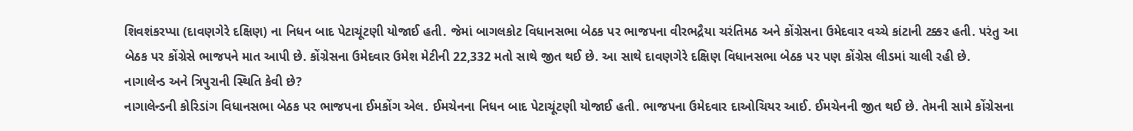શિવશંકરપ્પા (દાવણગેરે દક્ષિણ) ના નિધન બાદ પેટાચૂંટણી યોજાઈ હતી. જેમાં બાગલકોટ વિધાનસભા બેઠક પર ભાજપના વીરભદ્રૈયા ચરંતિમઠ અને કોંગ્રેસના ઉમેદવાર વચ્ચે કાંટાની ટક્કર હતી. પરંતુ આ બેઠક પર કોંગ્રેસે ભાજપને માત આપી છે. કોંગ્રેસના ઉમેદવાર ઉમેશ મેટીની 22,332 મતો સાથે જીત થઈ છે. આ સાથે દાવણગેરે દક્ષિણ વિધાનસભા બેઠક પર પણ કોંગ્રેસ લીડમાં ચાલી રહી છે.
નાગાલેન્ડ અને ત્રિપુરાની સ્થિતિ કેવી છે?
નાગાલેન્ડની કોરિડાંગ વિધાનસભા બેઠક પર ભાજપના ઈમકોંગ એલ. ઈમચેનના નિધન બાદ પેટાચૂંટણી યોજાઈ હતી. ભાજપના ઉમેદવાર દાઓચિયર આઈ. ઈમચેનની જીત થઈ છે. તેમની સામે કોંગ્રેસના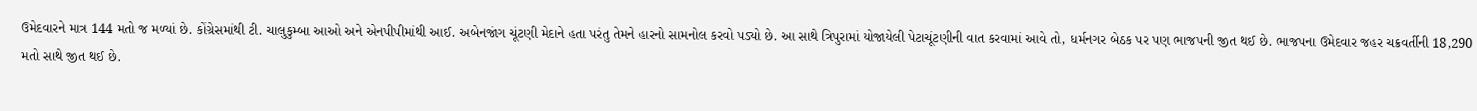ઉમેદવારને માત્ર 144 મતો જ મળ્યાં છે. કોંગ્રેસમાંથી ટી. ચાલુકુમ્બા આઓ અને એનપીપીમાંથી આઈ. અબેનજાંગ ચૂંટણી મેદાને હતા પરંતુ તેમને હારનો સામનોલ કરવો પડ્યો છે. આ સાથે ત્રિપુરામાં યોજાયેલી પેટાચૂંટણીની વાત કરવામાં આવે તો, ધર્મનગર બેઠક પર પણ ભાજપની જીત થઈ છે. ભાજપના ઉમેદવાર જહર ચક્રવર્તીની 18,290 મતો સાથે જીત થઈ છે.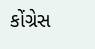કોંગ્રેસ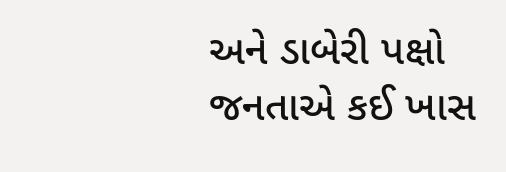અને ડાબેરી પક્ષો જનતાએ કઈ ખાસ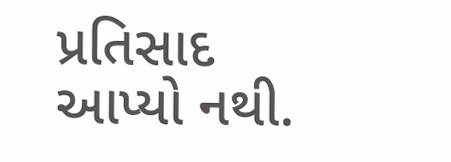પ્રતિસાદ આપ્યો નથી.